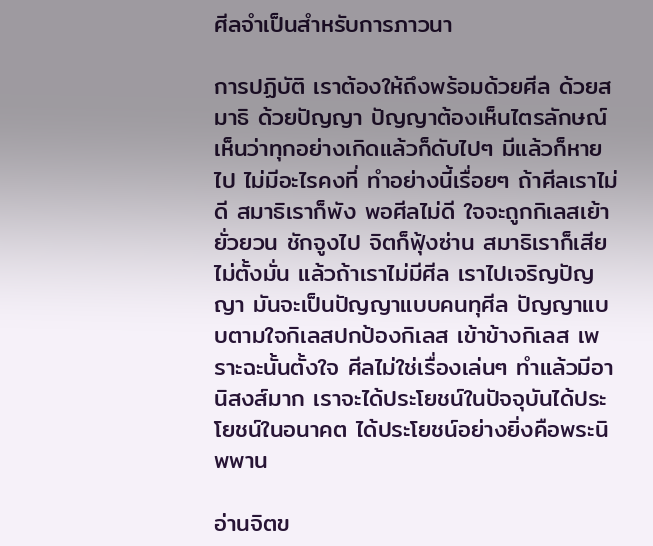ศีลจำเป็นสำหรับการภาวนา

การปฏิบัติ เราต้องให้ถึงพร้อมด้วยศีล ด้วยสมาธิ ด้วยปัญญา ปัญญาต้องเห็นไตรลักษณ์ เห็นว่าทุกอย่างเกิดแล้วก็ดับไปๆ มีแล้วก็หายไป ไม่มีอะไรคงที่ ทำอย่างนี้เรื่อยๆ ถ้าศีลเราไม่ดี สมาธิเราก็พัง พอศีลไม่ดี ใจจะถูกกิเลสเย้า ยั่วยวน ชักจูงไป จิตก็ฟุ้งซ่าน สมาธิเราก็เสีย ไม่ตั้งมั่น แล้วถ้าเราไม่มีศีล เราไปเจริญปัญญา มันจะเป็นปัญญาแบบคนทุศีล ปัญญาแบบตามใจกิเลสปกป้องกิเลส เข้าข้างกิเลส เพราะฉะนั้นตั้งใจ ศีลไม่ใช่เรื่องเล่นๆ ทำแล้วมีอานิสงส์มาก เราจะได้ประโยชน์ในปัจจุบันได้ประโยชน์ในอนาคต ได้ประโยชน์อย่างยิ่งคือพระนิพพาน

อ่านจิตข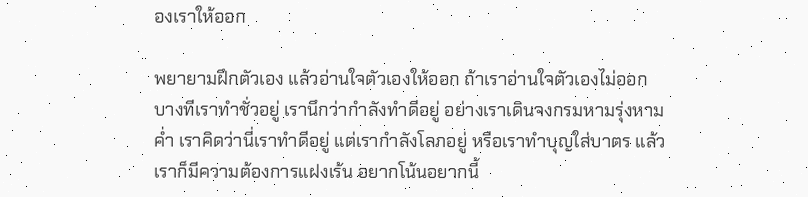องเราให้ออก

พยายามฝึกตัวเอง แล้วอ่านใจตัวเองให้ออก ถ้าเราอ่านใจตัวเองไม่ออก บางทีเราทำชั่วอยู่ เรานึกว่ากำลังทำดีอยู่ อย่างเราเดินจงกรมหามรุ่งหามค่ำ เราคิดว่านี่เราทำดีอยู่ แต่เรากำลังโลภอยู่ หรือเราทำบุญใส่บาตร แล้วเราก็มีความต้องการแฝงเร้น อยากโน้นอยากนี้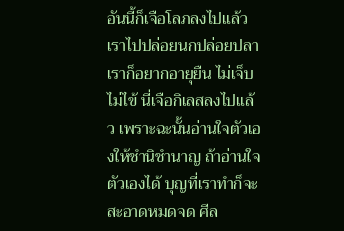อันนี้ก็เจือโลภลงไปแล้ว เราไปปล่อยนกปล่อยปลา เราก็อยากอายุยืน ไม่เจ็บไม่ไข้ นี่เจือกิเลสลงไปแล้ว เพราะฉะนั้นอ่านใจตัวเองให้ชำนิชำนาญ ถ้าอ่านใจตัวเองได้ บุญที่เราทำก็จะสะอาดหมดจด ศีล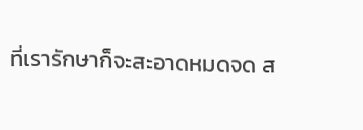ที่เรารักษาก็จะสะอาดหมดจด ส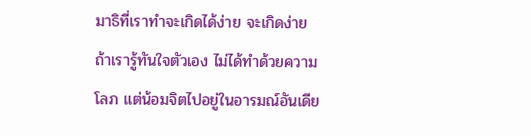มาธิที่เราทำจะเกิดได้ง่าย จะเกิดง่าย ถ้าเรารู้ทันใจตัวเอง ไม่ได้ทำด้วยความโลภ แต่น้อมจิตไปอยู่ในอารมณ์อันเดีย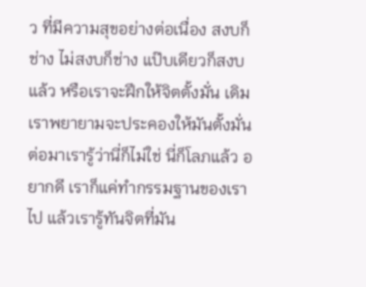ว ที่มีความสุขอย่างต่อเนื่อง สงบก็ช่าง ไม่สงบก็ช่าง แป๊บเดียวก็สงบแล้ว หรือเราจะฝึกให้จิตตั้งมั่น เดิมเราพยายามจะประคองให้มันตั้งมั่น ต่อมาเรารู้ว่านี่ก็ไม่ใช่ นี่ก็โลภแล้ว อยากดี เราก็แค่ทำกรรมฐานของเราไป แล้วเรารู้ทันจิตที่มัน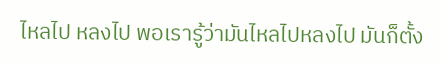ไหลไป หลงไป พอเรารู้ว่ามันไหลไปหลงไป มันก็ตั้ง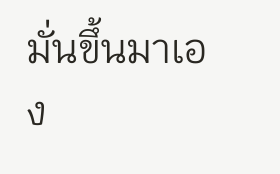มั่นขึ้นมาเอง